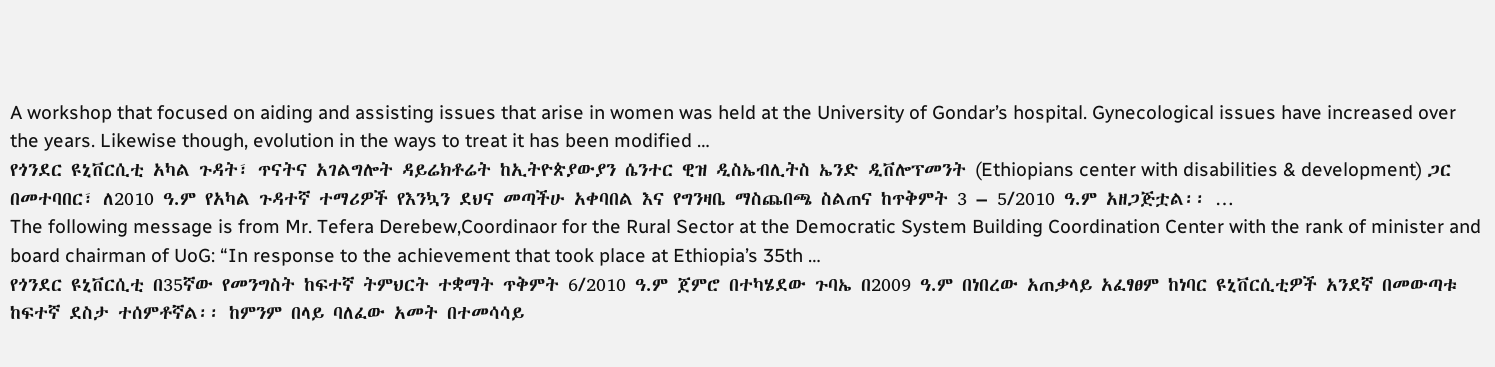A workshop that focused on aiding and assisting issues that arise in women was held at the University of Gondar’s hospital. Gynecological issues have increased over the years. Likewise though, evolution in the ways to treat it has been modified …
የጎንደር ዩኒቨርሲቲ አካል ጉዳት፣ ጥናትና አገልግሎት ዳይሬክቶሬት ከኢትዮጵያውያን ሴንተር ዊዝ ዲስኤብሊትስ ኤንድ ዲቨሎፕመንት (Ethiopians center with disabilities & development) ጋር በመተባበር፣ ለ2010 ዓ.ም የአካል ጉዳተኛ ተማሪዎች የእንኳን ደህና መጣችሁ አቀባበል እና የግንዛቤ ማስጨበጫ ስልጠና ከጥቅምት 3 – 5/2010 ዓ.ም አዘጋጅቷል፡፡ …
The following message is from Mr. Tefera Derebew,Coordinaor for the Rural Sector at the Democratic System Building Coordination Center with the rank of minister and board chairman of UoG: “In response to the achievement that took place at Ethiopia’s 35th …
የጎንደር ዩኒቨርሲቲ በ35ኛው የመንግስት ከፍተኛ ትምህርት ተቋማት ጥቅምት 6/2010 ዓ.ም ጀምሮ በተካሄደው ጉባኤ በ2009 ዓ.ም በነበረው አጠቃላይ አፈፃፀም ከነባር ዩኒቨርሲቲዎች አንደኛ በመውጣቱ ከፍተኛ ደስታ ተሰምቶኛል፡፡ ከምንም በላይ ባለፈው አመት በተመሳሳይ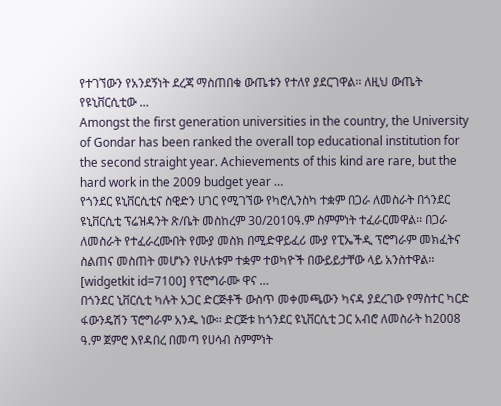የተገኘውን የአንደኝነት ደረጃ ማስጠበቁ ውጤቱን የተለየ ያደርገዋል፡፡ ለዚህ ውጤት የዩኒቨርሲቲው …
Amongst the first generation universities in the country, the University of Gondar has been ranked the overall top educational institution for the second straight year. Achievements of this kind are rare, but the hard work in the 2009 budget year …
የጎንደር ዩኒቨርሲቲና ስዊድን ሀገር የሚገኘው የካሮሊንስካ ተቋም በጋራ ለመስራት በጎንደር ዩኒቨርሲቲ ፕሬዝዳንት ጽ/ቤት መስከረም 30/2010ዓ.ም ስምምነት ተፈራርመዋል፡፡ በጋራ ለመስራት የተፈራረሙበት የሙያ መስክ በሚድዋይፈሪ ሙያ የፒኤችዲ ፕሮግራም መክፈትና ስልጠና መስጠት መሆኑን የሁለቱም ተቋም ተወካዮች በውይይታቸው ላይ አንስተዋል፡፡ [widgetkit id=7100] የፕሮግራሙ ዋና …
በጎንደር ኒቨርሲቲ ካሉት አጋር ድርጅቶች ውስጥ መቀመጫውን ካናዳ ያደረገው የማስተር ካርድ ፋውንዴሽን ፕሮግራም አንዱ ነው፡፡ ድርጅቱ ከጎንደር ዩኒቨርሲቲ ጋር አብሮ ለመስራት ከ2008 ዓ.ም ጀምሮ እየዳበረ በመጣ የሀሳብ ስምምነት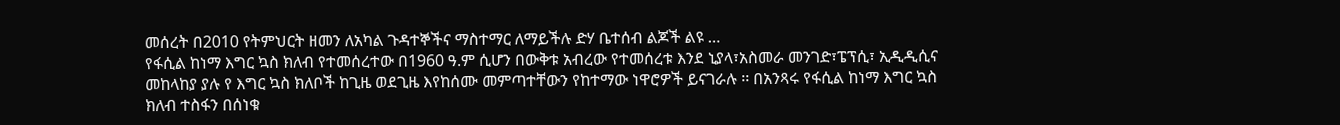መሰረት በ2010 የትምህርት ዘመን ለአካል ጉዳተኞችና ማስተማር ለማይችሉ ድሃ ቤተሰብ ልጆች ልዩ …
የፋሲል ከነማ እግር ኳስ ክለብ የተመሰረተው በ1960 ዓ.ም ሲሆን በውቅቱ አብረው የተመሰረቱ እንደ ኒያላ፣አስመራ መንገድ፣ፔፕሲ፣ ኢዲዲሲና መከላከያ ያሉ የ እግር ኳስ ክለቦች ከጊዜ ወደጊዜ እየከሰሙ መምጣተቸውን የከተማው ነዋሮዎች ይናገራሉ ፡፡ በአንጻሩ የፋሲል ከነማ እግር ኳስ ክለብ ተስፋን በሰነቁ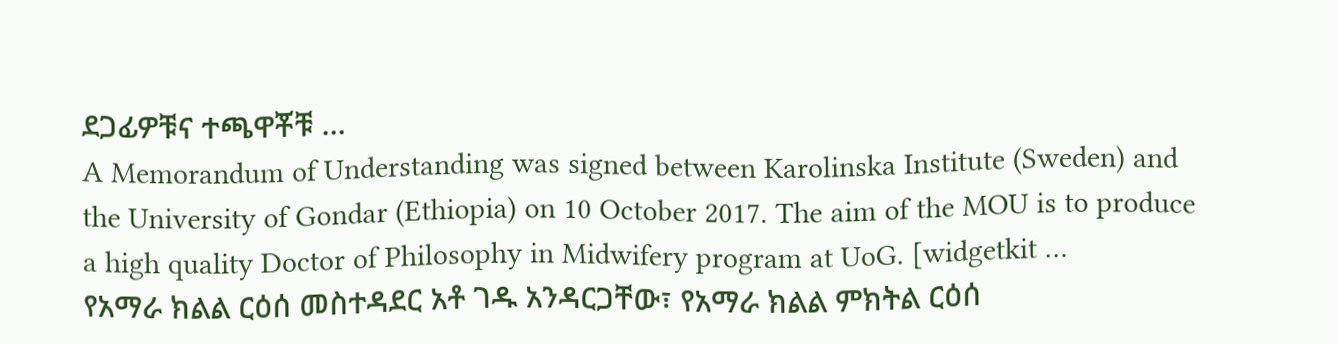ደጋፊዎቹና ተጫዋቾቹ …
A Memorandum of Understanding was signed between Karolinska Institute (Sweden) and the University of Gondar (Ethiopia) on 10 October 2017. The aim of the MOU is to produce a high quality Doctor of Philosophy in Midwifery program at UoG. [widgetkit …
የአማራ ክልል ርዕሰ መስተዳደር አቶ ገዱ አንዳርጋቸው፣ የአማራ ክልል ምክትል ርዕሰ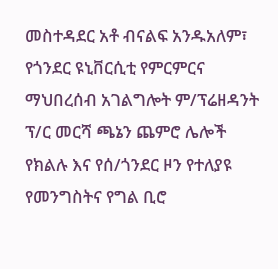መስተዳደር አቶ ብናልፍ አንዱአለም፣ የጎንደር ዩኒቨርሲቲ የምርምርና ማህበረሰብ አገልግሎት ም/ፕሬዘዳንት ፕ/ር መርሻ ጫኔን ጨምሮ ሌሎች የክልሉ እና የሰ/ጎንደር ዞን የተለያዩ የመንግስትና የግል ቢሮ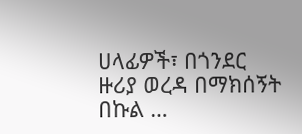ሀላፊዎች፣ በጎንደር ዙሪያ ወረዳ በማክሰኝት በኩል …